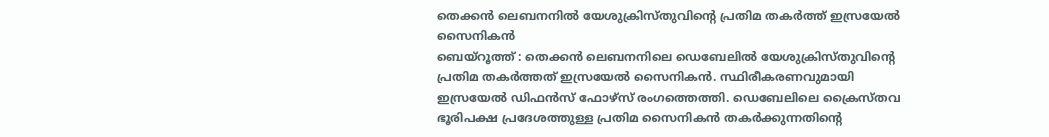തെക്കൻ ലെബനനിൽ യേശുക്രിസ്തുവിന്റെ പ്രതിമ തകർത്ത് ഇസ്രയേൽ സൈനികൻ
ബെയ്റൂത്ത് : തെക്കൻ ലെബനനിലെ ഡെബേലിൽ യേശുക്രിസ്തുവിന്റെ പ്രതിമ തകർത്തത് ഇസ്രയേൽ സൈനികൻ. സ്ഥിരീകരണവുമായി ഇസ്രയേൽ ഡിഫൻസ് ഫോഴ്സ് രംഗത്തെത്തി. ഡെബേലിലെ ക്രൈസ്തവ ഭൂരിപക്ഷ പ്രദേശത്തുള്ള പ്രതിമ സൈനികൻ തകർക്കുന്നതിന്റെ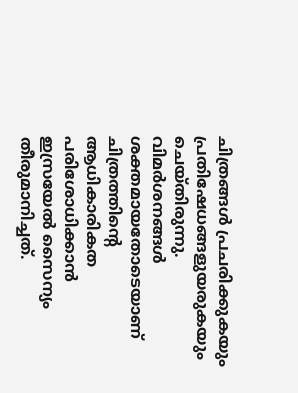ചിത്രങ്ങൾ പ്രചരിക്കുകയും പ്രതിഷേധങ്ങളുയരുകയും ചെയ്തിരുന്നു. വിമർശനങ്ങൾ ശക്തമായതോടെയാണ് ചിത്രത്തിന്റെ ആധികാരികത പരിശോധിക്കാൻ ഇസ്രയേൽ സൈന്യം തീരുമാനിച്ചത്.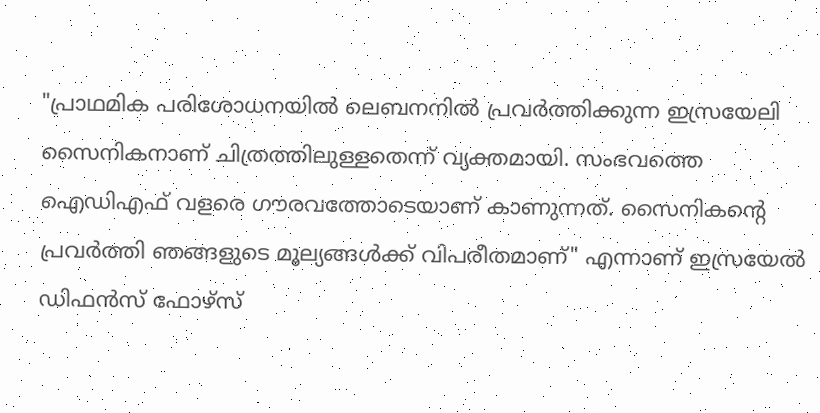"പ്രാഥമിക പരിശോധനയിൽ ലെബനനിൽ പ്രവർത്തിക്കുന്ന ഇസ്രയേലി സൈനികനാണ് ചിത്രത്തിലുള്ളതെന്ന് വ്യക്തമായി. സംഭവത്തെ ഐഡിഎഫ് വളരെ ഗൗരവത്തോടെയാണ് കാണുന്നത്. സൈനികന്റെ പ്രവർത്തി ഞങ്ങളുടെ മൂല്യങ്ങൾക്ക് വിപരീതമാണ്" എന്നാണ് ഇസ്രയേൽ ഡിഫൻസ് ഫോഴ്സ്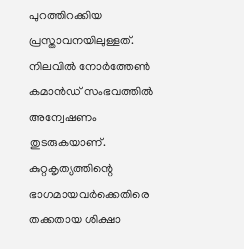പുറത്തിറക്കിയ പ്രസ്താവനയിലുള്ളത്. നിലവിൽ നോർത്തേൺ കമാൻഡ് സംഭവത്തിൽ അന്വേഷണം തുടരുകയാണ്. കുറ്റകൃത്യത്തിന്റെ ഭാഗമായവർക്കെതിരെ തക്കതായ ശിക്ഷാ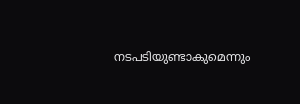നടപടിയുണ്ടാകുമെന്നും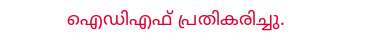ഐഡിഎഫ് പ്രതികരിച്ചു.